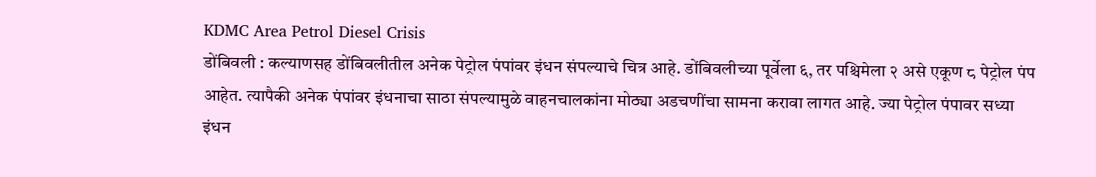KDMC Area Petrol Diesel Crisis
डोंबिवली : कल्याणसह डोंबिवलीतील अनेक पेट्रोल पंपांवर इंधन संपल्याचे चित्र आहे. डोंबिवलीच्या पूर्वेला ६, तर पश्चिमेला २ असे एकूण ८ पेट्रोल पंप आहेत. त्यापैकी अनेक पंपांवर इंधनाचा साठा संपल्यामुळे वाहनचालकांना मोठ्या अडचणींचा सामना करावा लागत आहे. ज्या पेट्रोल पंपावर सध्या इंधन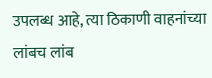उपलब्ध आहे, त्या ठिकाणी वाहनांच्या लांबच लांब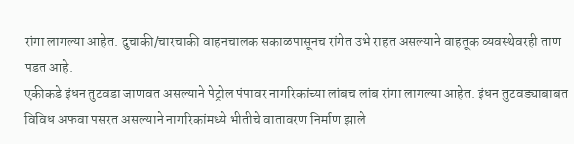रांगा लागल्या आहेत. दुचाकी/चारचाकी वाहनचालक सकाळपासूनच रांगेत उभे राहत असल्याने वाहतूक व्यवस्थेवरही ताण पडत आहे.
एकीकडे इंधन तुटवडा जाणवत असल्याने पेट्रोल पंपावर नागरिकांच्या लांबच लांब रांगा लागल्या आहेत. इंधन तुटवड्याबाबत विविध अफवा पसरत असल्याने नागरिकांमध्ये भीतीचे वातावरण निर्माण झाले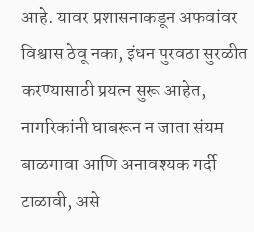आहे. यावर प्रशासनाकडून अफवांवर विश्वास ठेवू नका, इंधन पुरवठा सुरळीत करण्यासाठी प्रयत्न सुरू आहेत, नागरिकांनी घाबरून न जाता संयम बाळगावा आणि अनावश्यक गर्दी टाळावी, असे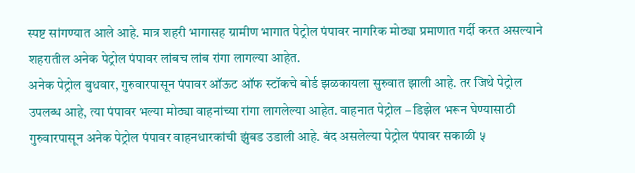स्पष्ट सांगण्यात आले आहे. मात्र शहरी भागासह ग्रामीण भागात पेट्रोल पंपावर नागरिक मोठ्या प्रमाणात गर्दी करत असल्याने शहरातील अनेक पेट्रोल पंपावर लांबच लांब रांगा लागल्या आहेत.
अनेक पेट्रोल बुधवार, गुरुवारपासून पंपावर ऑऊट ऑफ स्टॉकचे बोर्ड झळकायला सुरुवात झाली आहे. तर जिथे पेट्रोल उपलब्ध आहे, त्या पंपावर भल्या मोठ्या वाहनांच्या रांगा लागलेल्या आहेत. वाहनात पेट्रोल – डिझेल भरून घेण्यासाठी गुरुवारपासून अनेक पेट्रोल पंपावर वाहनधारकांची झुंबड उडाली आहे. बंद असलेल्या पेट्रोल पंपावर सकाळी ५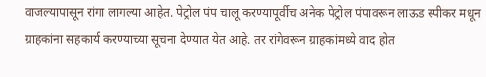वाजल्यापासून रांगा लागल्या आहेत. पेट्रोल पंप चालू करण्यापूर्वीच अनेक पेट्रोल पंपावरून लाऊड स्पीकर मधून ग्राहकांना सहकार्य करण्याच्या सूचना देण्यात येत आहे. तर रांगेवरून ग्राहकांमध्ये वाद होत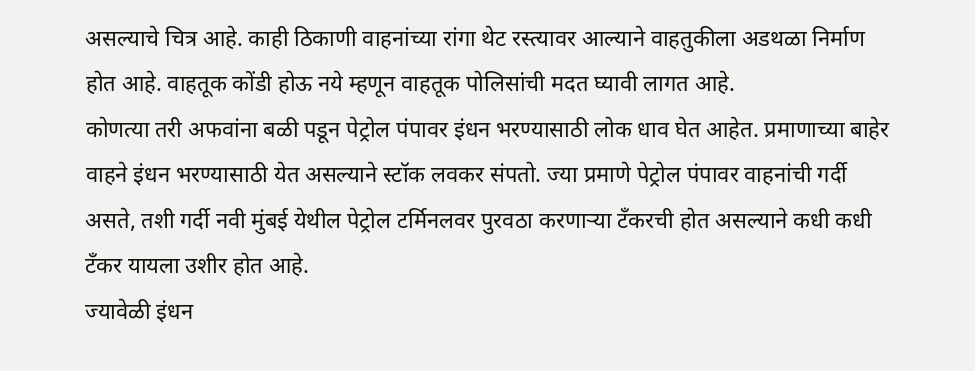असल्याचे चित्र आहे. काही ठिकाणी वाहनांच्या रांगा थेट रस्त्यावर आल्याने वाहतुकीला अडथळा निर्माण होत आहे. वाहतूक कोंडी होऊ नये म्हणून वाहतूक पोलिसांची मदत घ्यावी लागत आहे.
कोणत्या तरी अफवांना बळी पडून पेट्रोल पंपावर इंधन भरण्यासाठी लोक धाव घेत आहेत. प्रमाणाच्या बाहेर वाहने इंधन भरण्यासाठी येत असल्याने स्टॉक लवकर संपतो. ज्या प्रमाणे पेट्रोल पंपावर वाहनांची गर्दी असते, तशी गर्दी नवी मुंबई येथील पेट्रोल टर्मिनलवर पुरवठा करणाऱ्या टँकरची होत असल्याने कधी कधी टँकर यायला उशीर होत आहे.
ज्यावेळी इंधन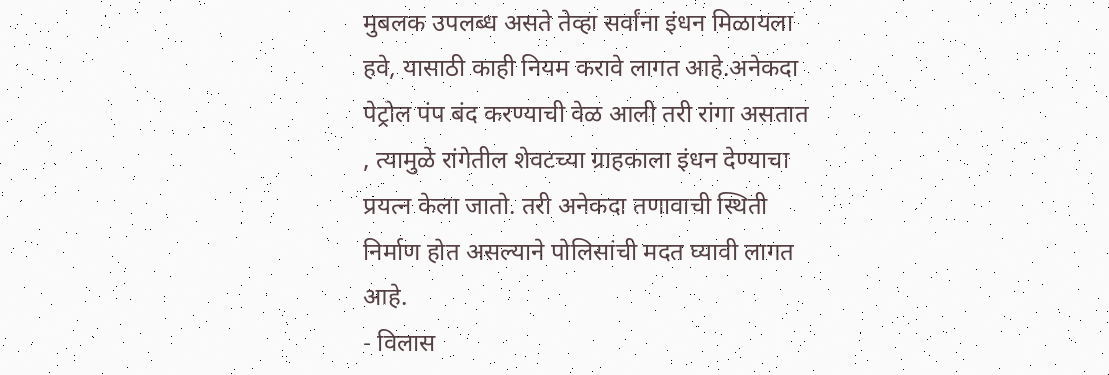मुबलक उपलब्ध असते तेव्हा सर्वांना इंधन मिळायला हवे, यासाठी काही नियम करावे लागत आहे.अनेकदा पेट्रोल पंप बंद करण्याची वेळ आली तरी रांगा असतात , त्यामुळे रांगेतील शेवटच्या ग्राहकाला इंधन देण्याचा प्रयत्न केला जातो. तरी अनेकदा तणावाची स्थिती निर्माण होत असल्याने पोलिसांची मदत घ्यावी लागत आहे.
- विलास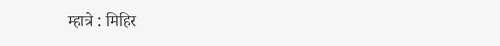म्हात्रे : मिहिर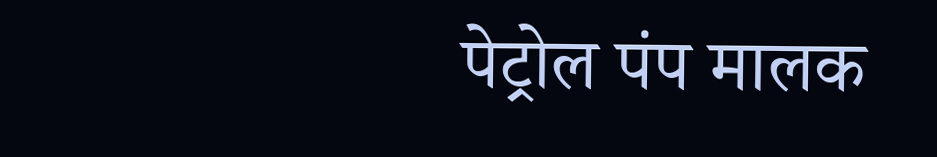पेट्रोल पंप मालक